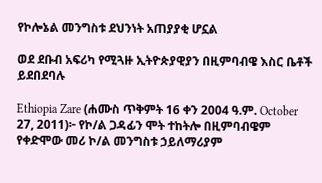የኮሎኔል መንግስቱ ደህንነት አጠያያቂ ሆኗል

ወደ ደቡብ አፍሪካ የሚጓዙ ኢትዮጵያዊያን በዚምባብዌ እስር ቤቶች ይደበደባሉ

Ethiopia Zare (ሐሙስ ጥቅምት 16 ቀን 2004 ዓ.ም. October 27, 2011)፦ የኮ/ል ጋዳፊን ሞት ተከትሎ በዚምባብዌም የቀድሞው መሪ ኮ/ል መንግስቱ ኃይለማሪያም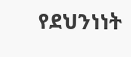የደህንነነት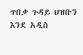ጥበቃ ጉዳይ ህዝቡን እንደ አዲስ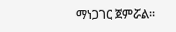ማነጋገር ጀምሯል።